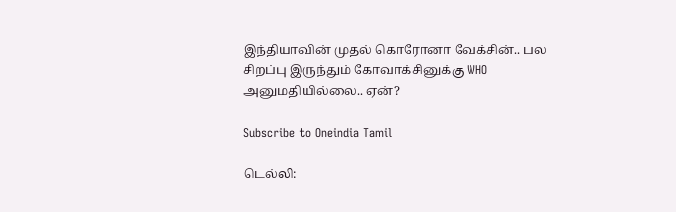இந்தியாவின் முதல் கொரோனா வேக்சின்.. பல சிறப்பு இருந்தும் கோவாக்சினுக்கு WHO அனுமதியில்லை.. ஏன்?

Subscribe to Oneindia Tamil

டெல்லி: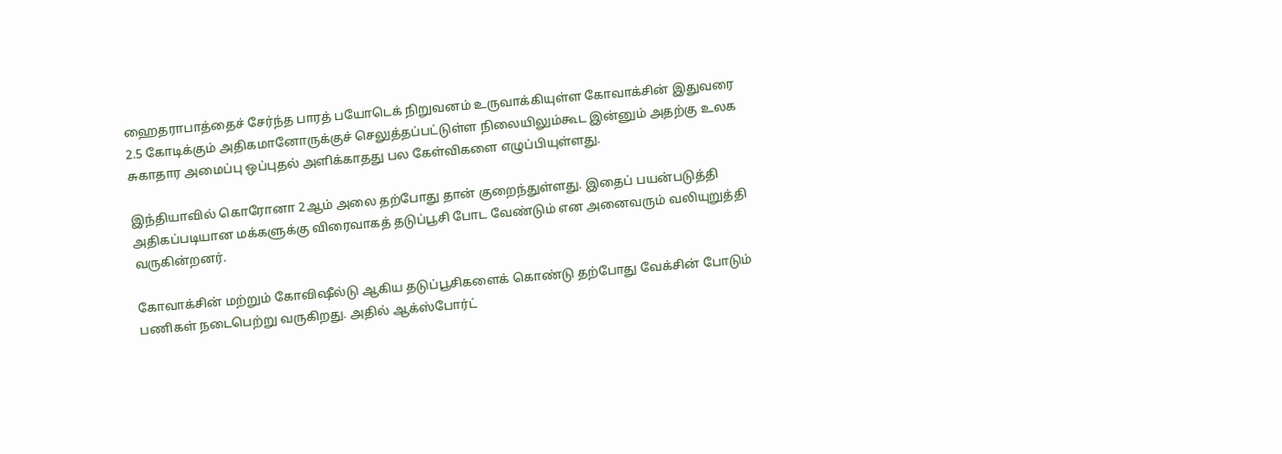ஹைதராபாத்தைச் சேர்ந்த பாரத் பயோடெக் நிறுவனம் உருவாக்கியுள்ள கோவாக்சின் இதுவரை 2.5 கோடிக்கும் அதிகமானோருக்குச் செலுத்தப்பட்டுள்ள நிலையிலும்கூட இன்னும் அதற்கு உலக சுகாதார அமைப்பு ஒப்புதல் அளிக்காதது பல கேள்விகளை எழுப்பியுள்ளது.

இந்தியாவில் கொரோனா 2ஆம் அலை தற்போது தான் குறைந்துள்ளது. இதைப் பயன்படுத்தி அதிகப்படியான மக்களுக்கு விரைவாகத் தடுப்பூசி போட வேண்டும் என அனைவரும் வலியுறுத்தி வருகின்றனர்.

கோவாக்சின் மற்றும் கோவிஷீல்டு ஆகிய தடுப்பூசிகளைக் கொண்டு தற்போது வேக்சின் போடும் பணிகள் நடைபெற்று வருகிறது. அதில் ஆக்ஸ்போர்ட்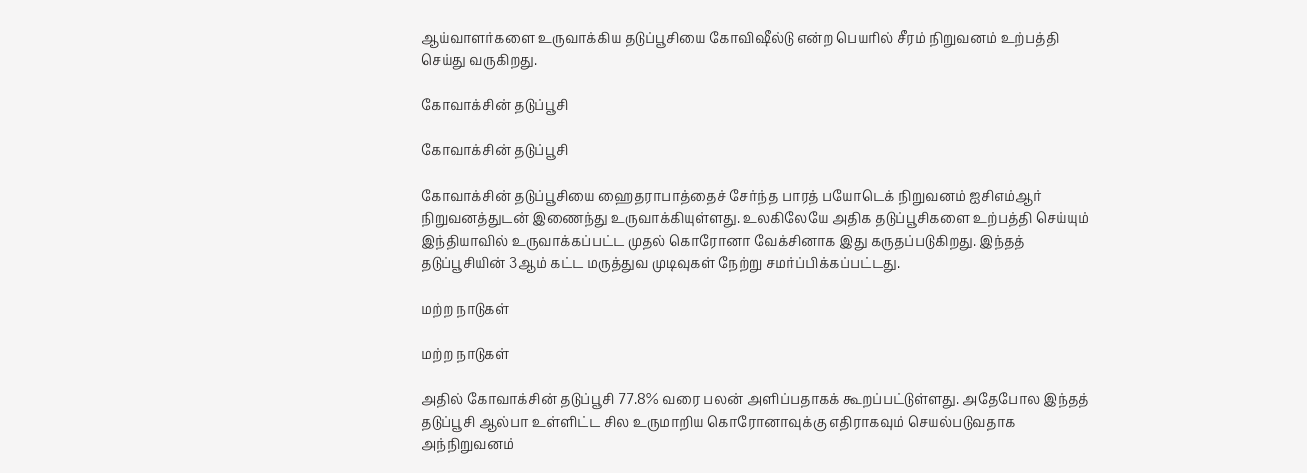ஆய்வாளர்களை உருவாக்கிய தடுப்பூசியை கோவிஷீல்டு என்ற பெயரில் சீரம் நிறுவனம் உற்பத்தி செய்து வருகிறது.

கோவாக்சின் தடுப்பூசி

கோவாக்சின் தடுப்பூசி

கோவாக்சின் தடுப்பூசியை ஹைதராபாத்தைச் சேர்ந்த பாரத் பயோடெக் நிறுவனம் ஐசிஎம்ஆர் நிறுவனத்துடன் இணைந்து உருவாக்கியுள்ளது. உலகிலேயே அதிக தடுப்பூசிகளை உற்பத்தி செய்யும் இந்தியாவில் உருவாக்கப்பட்ட முதல் கொரோனா வேக்சினாக இது கருதப்படுகிறது. இந்தத் தடுப்பூசியின் 3ஆம் கட்ட மருத்துவ முடிவுகள் நேற்று சமர்ப்பிக்கப்பட்டது.

மற்ற நாடுகள்

மற்ற நாடுகள்

அதில் கோவாக்சின் தடுப்பூசி 77.8% வரை பலன் அளிப்பதாகக் கூறப்பட்டுள்ளது. அதேபோல இந்தத் தடுப்பூசி ஆல்பா உள்ளிட்ட சில உருமாறிய கொரோனாவுக்கு எதிராகவும் செயல்படுவதாக அந்நிறுவனம்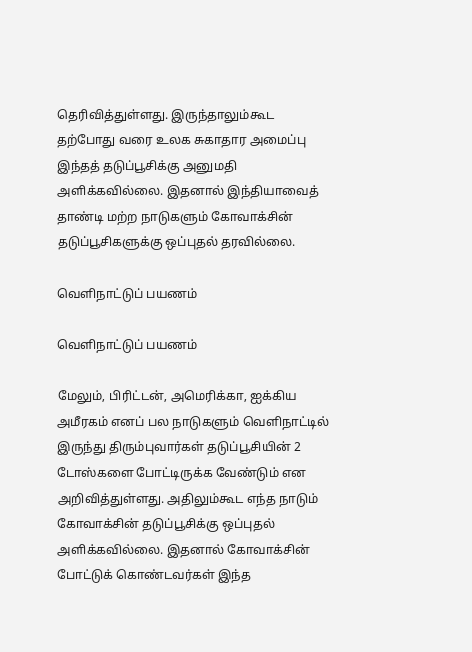தெரிவித்துள்ளது. இருந்தாலும்கூட தற்போது வரை உலக சுகாதார அமைப்பு இந்தத் தடுப்பூசிக்கு அனுமதி அளிக்கவில்லை. இதனால் இந்தியாவைத் தாண்டி மற்ற நாடுகளும் கோவாக்சின் தடுப்பூசிகளுக்கு ஒப்புதல் தரவில்லை.

வெளிநாட்டுப் பயணம்

வெளிநாட்டுப் பயணம்

மேலும், பிரிட்டன், அமெரிக்கா, ஐக்கிய அமீரகம் எனப் பல நாடுகளும் வெளிநாட்டில் இருந்து திரும்புவார்கள் தடுப்பூசியின் 2 டோஸ்களை போட்டிருக்க வேண்டும் என அறிவித்துள்ளது. அதிலும்கூட எந்த நாடும் கோவாக்சின் தடுப்பூசிக்கு ஒப்புதல் அளிக்கவில்லை. இதனால் கோவாக்சின் போட்டுக் கொண்டவர்கள் இந்த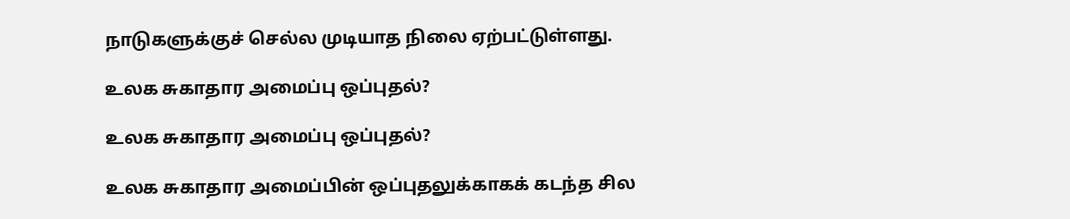நாடுகளுக்குச் செல்ல முடியாத நிலை ஏற்பட்டுள்ளது.

உலக சுகாதார அமைப்பு ஒப்புதல்?

உலக சுகாதார அமைப்பு ஒப்புதல்?

உலக சுகாதார அமைப்பின் ஒப்புதலுக்காகக் கடந்த சில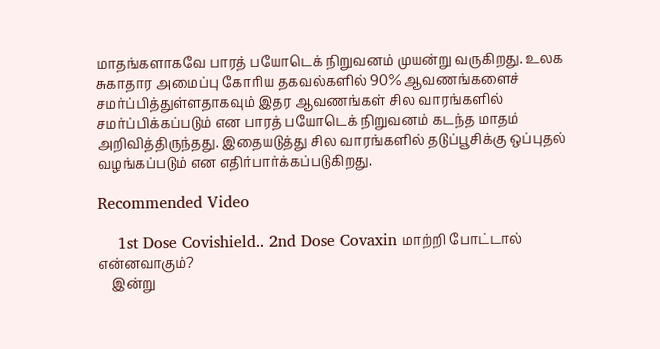மாதங்களாகவே பாரத் பயோடெக் நிறுவனம் முயன்று வருகிறது. உலக சுகாதார அமைப்பு கோரிய தகவல்களில் 90% ஆவணங்களைச் சமர்ப்பித்துள்ளதாகவும் இதர ஆவணங்கள் சில வாரங்களில் சமர்ப்பிக்கப்படும் என பாரத் பயோடெக் நிறுவனம் கடந்த மாதம் அறிவித்திருந்தது. இதையடுத்து சில வாரங்களில் தடுப்பூசிக்கு ஒப்புதல் வழங்கப்படும் என எதிர்பார்க்கப்படுகிறது.

Recommended Video

    1st Dose Covishield.. 2nd Dose Covaxin மாற்றி போட்டால் என்னவாகும்?
    இன்று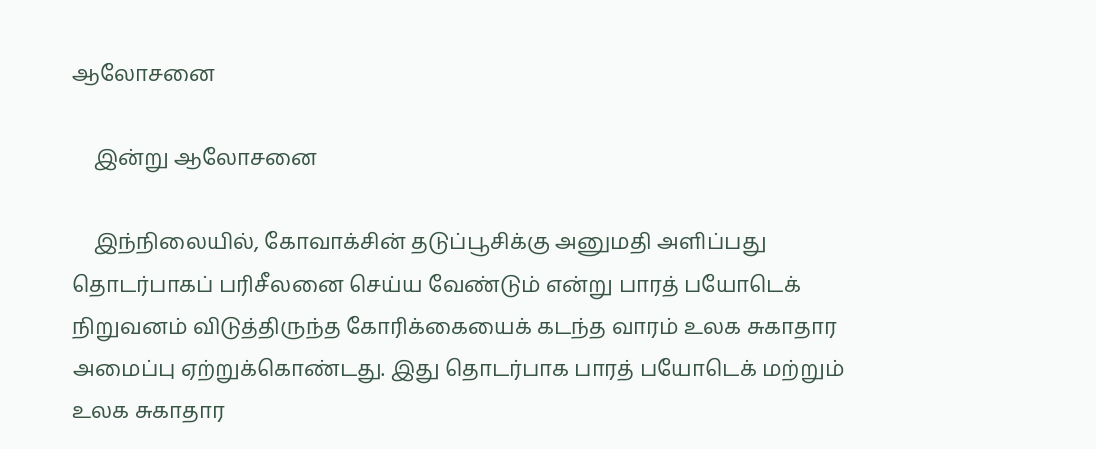ஆலோசனை

    இன்று ஆலோசனை

    இந்நிலையில், கோவாக்சின் தடுப்பூசிக்கு அனுமதி அளிப்பது தொடர்பாகப் பரிசீலனை செய்ய வேண்டும் என்று பாரத் பயோடெக் நிறுவனம் விடுத்திருந்த கோரிக்கையைக் கடந்த வாரம் உலக சுகாதார அமைப்பு ஏற்றுக்கொண்டது. இது தொடர்பாக பாரத் பயோடெக் மற்றும் உலக சுகாதார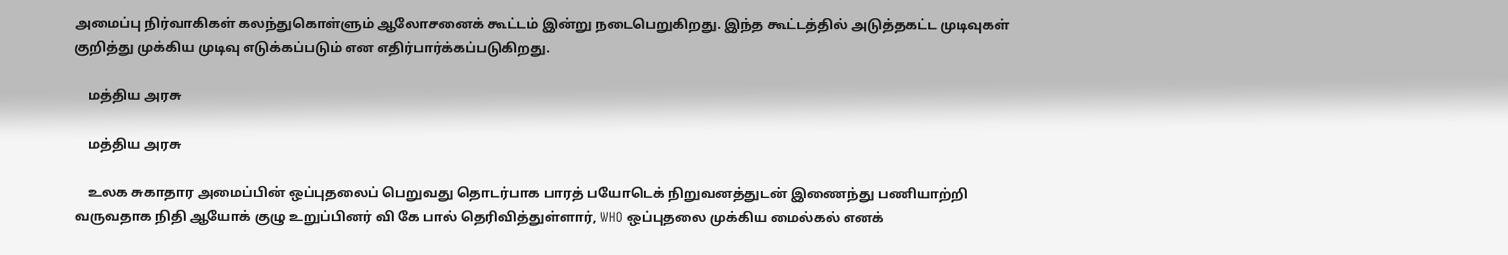அமைப்பு நிர்வாகிகள் கலந்துகொள்ளும் ஆலோசனைக் கூட்டம் இன்று நடைபெறுகிறது. இந்த கூட்டத்தில் அடுத்தகட்ட முடிவுகள் குறித்து முக்கிய முடிவு எடுக்கப்படும் என எதிர்பார்க்கப்படுகிறது.

    மத்திய அரசு

    மத்திய அரசு

    உலக சுகாதார அமைப்பின் ஒப்புதலைப் பெறுவது தொடர்பாக பாரத் பயோடெக் நிறுவனத்துடன் இணைந்து பணியாற்றி வருவதாக நிதி ஆயோக் குழு உறுப்பினர் வி கே பால் தெரிவித்துள்ளார், WHO ஒப்புதலை முக்கிய மைல்கல் எனக்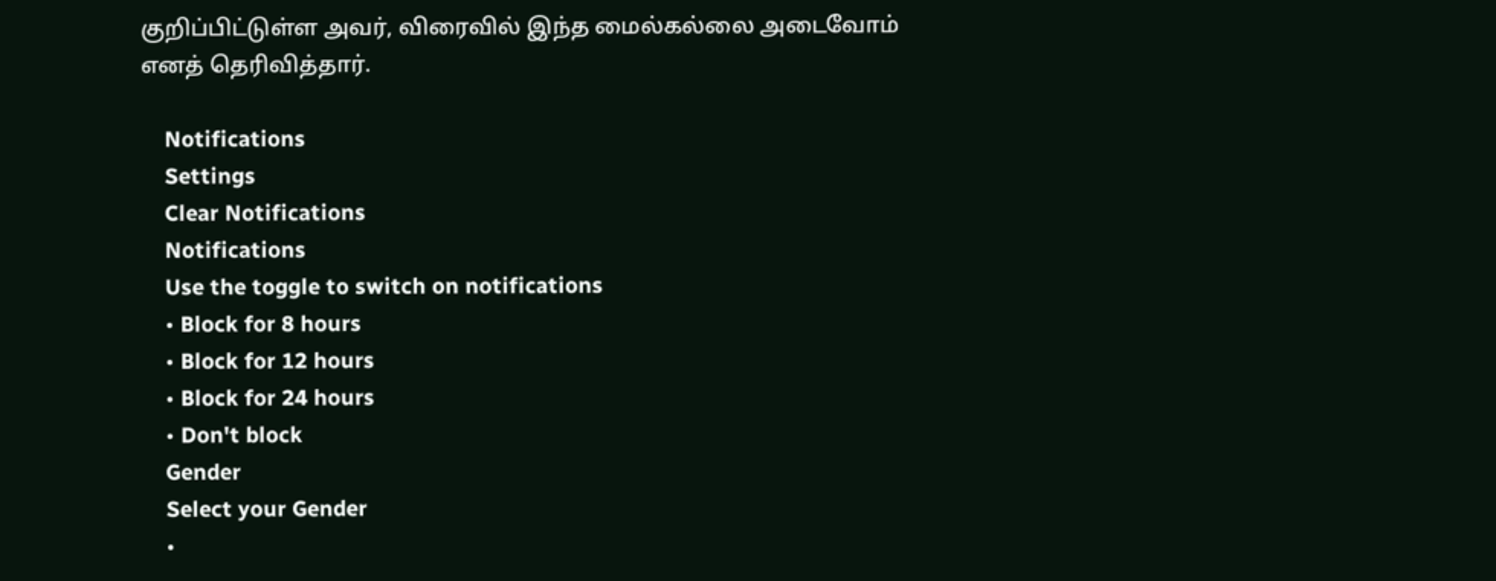குறிப்பிட்டுள்ள அவர், விரைவில் இந்த மைல்கல்லை அடைவோம் எனத் தெரிவித்தார்.

    Notifications
    Settings
    Clear Notifications
    Notifications
    Use the toggle to switch on notifications
    • Block for 8 hours
    • Block for 12 hours
    • Block for 24 hours
    • Don't block
    Gender
    Select your Gender
    •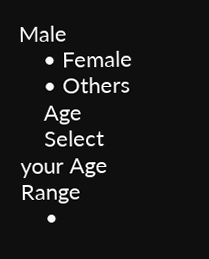Male
    • Female
    • Others
    Age
    Select your Age Range
    •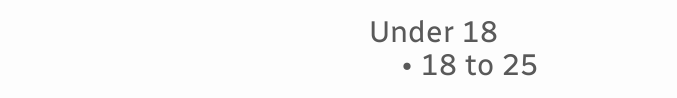Under 18
    • 18 to 25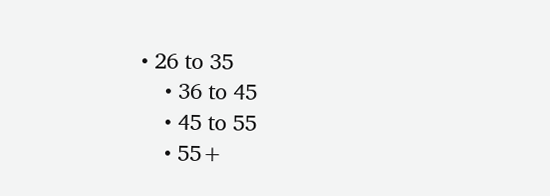• 26 to 35
    • 36 to 45
    • 45 to 55
    • 55+